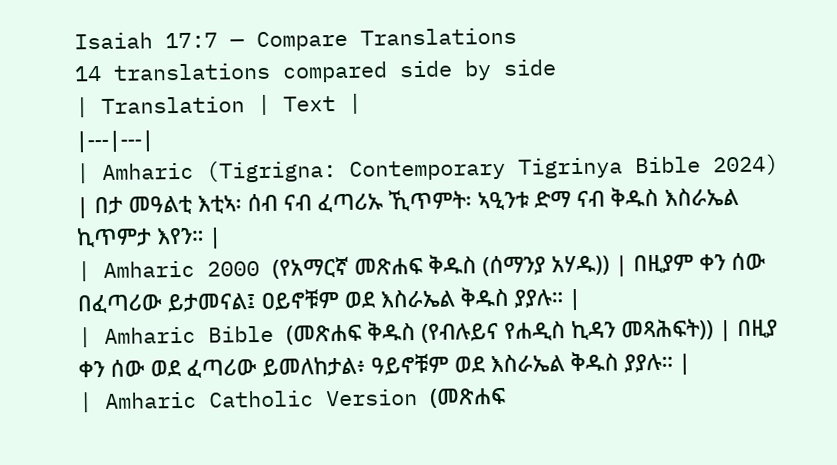Isaiah 17:7 — Compare Translations
14 translations compared side by side
| Translation | Text |
|---|---|
| Amharic (Tigrigna: Contemporary Tigrinya Bible 2024) | በታ መዓልቲ እቲኣ፡ ሰብ ናብ ፈጣሪኡ ኺጥምት፡ ኣዒንቱ ድማ ናብ ቅዱስ እስራኤል ኪጥምታ እየን። |
| Amharic 2000 (የአማርኛ መጽሐፍ ቅዱስ (ሰማንያ አሃዱ)) | በዚያም ቀን ሰው በፈጣሪው ይታመናል፤ ዐይኖቹም ወደ እስራኤል ቅዱስ ያያሉ። |
| Amharic Bible (መጽሐፍ ቅዱስ (የብሉይና የሐዲስ ኪዳን መጻሕፍት)) | በዚያ ቀን ሰው ወደ ፈጣሪው ይመለከታል፥ ዓይኖቹም ወደ እስራኤል ቅዱስ ያያሉ። |
| Amharic Catholic Version (መጽሐፍ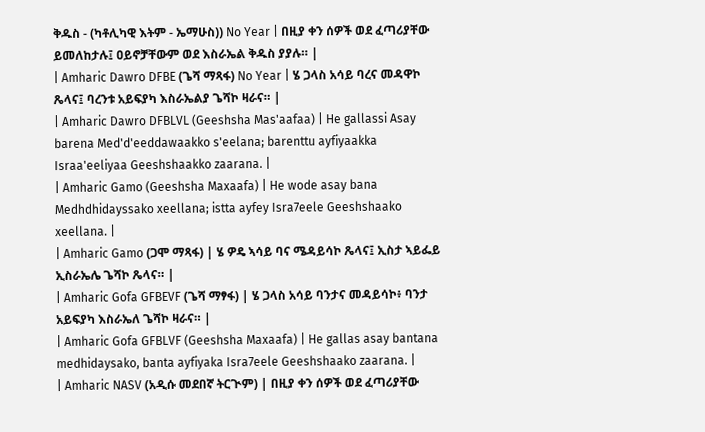ቅዱስ - (ካቶሊካዊ እትም - ኤማሁስ)) No Year | በዚያ ቀን ሰዎች ወደ ፈጣሪያቸው ይመለከታሉ፤ ዐይኖቻቸውም ወደ እስራኤል ቅዱስ ያያሉ። |
| Amharic Dawro DFBE (ጌሻ ማጻፋ) No Year | ሄ ጋላስ አሳይ ባረና መዳዋኮ ጼላና፤ ባረንቱ አይፍያካ እስራኤልያ ጌሻኮ ዛራና። |
| Amharic Dawro DFBLVL (Geeshsha Mas'aafaa) | He gallassi Asay barena Med'd'eeddawaakko s'eelana; barenttu ayfiyaakka Israa'eeliyaa Geeshshaakko zaarana. |
| Amharic Gamo (Geeshsha Maxaafa) | He wode asay bana Medhdhidayssako xeellana; istta ayfey Isra7eele Geeshshaako xeellana. |
| Amharic Gamo (ጋሞ ማጻፋ) | ሄ ዎዴ ኣሳይ ባና ሜዳይሳኮ ጼላና፤ ኢስታ ኣይፌይ ኢስራኤሌ ጌሻኮ ጼላና። |
| Amharic Gofa GFBEVF (ጌሻ ማፃፋ) | ሄ ጋላስ አሳይ ባንታና መዳይሳኮ፥ ባንታ አይፍያካ እስራኤለ ጌሻኮ ዛራና። |
| Amharic Gofa GFBLVF (Geeshsha Maxaafa) | He gallas asay bantana medhidaysako, banta ayfiyaka Isra7eele Geeshshaako zaarana. |
| Amharic NASV (አዲሱ መደበኛ ትርጒም) | በዚያ ቀን ሰዎች ወደ ፈጣሪያቸው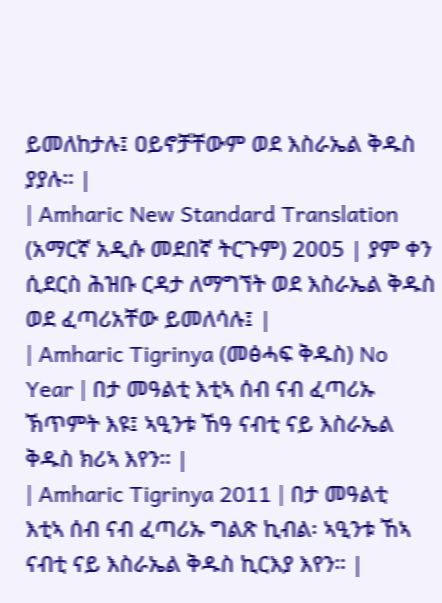ይመለከታሉ፤ ዐይኖቻቸውም ወደ እስራኤል ቅዱስ ያያሉ። |
| Amharic New Standard Translation (አማርኛ አዲሱ መደበኛ ትርጉም) 2005 | ያም ቀን ሲደርስ ሕዝቡ ርዳታ ለማግኘት ወደ እስራኤል ቅዱስ ወደ ፈጣሪአቸው ይመለሳሉ፤ |
| Amharic Tigrinya (መፅሓፍ ቅዱስ) No Year | በታ መዓልቲ እቲኣ ሰብ ናብ ፈጣሪኡ ኽጥምት እዩ፤ ኣዒንቱ ኸዓ ናብቲ ናይ እስራኤል ቅዱስ ክሪኣ እየን። |
| Amharic Tigrinya 2011 | በታ መዓልቲ እቲኣ ሰብ ናብ ፈጣሪኡ ግልጽ ኪብል፡ ኣዒንቱ ኸኣ ናብቲ ናይ እስራኤል ቅዱስ ኪርእያ እየን። |